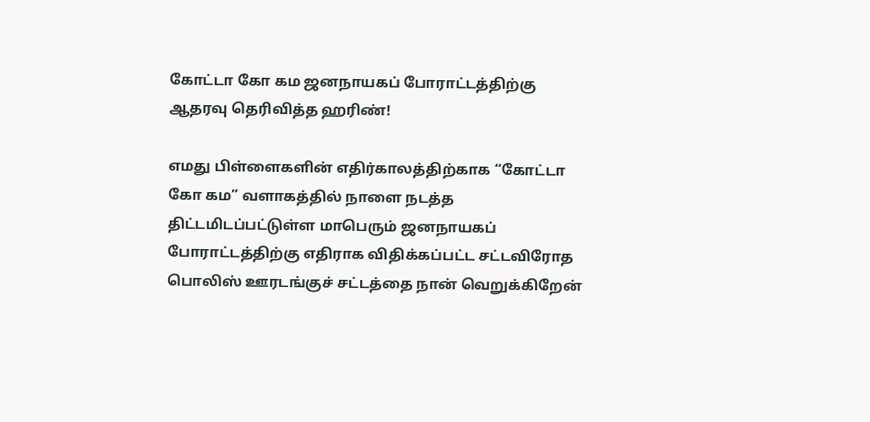கோட்டா கோ கம ஜனநாயகப் போராட்டத்திற்கு ஆதரவு தெரிவித்த ஹரிண்!

எமது பிள்ளைகளின் எதிர்காலத்திற்காக “கோட்டா கோ கம” வளாகத்தில் நாளை நடத்த திட்டமிடப்பட்டுள்ள மாபெரும் ஜனநாயகப் போராட்டத்திற்கு எதிராக விதிக்கப்பட்ட சட்டவிரோத பொலிஸ் ஊரடங்குச் சட்டத்தை நான் வெறுக்கிறேன்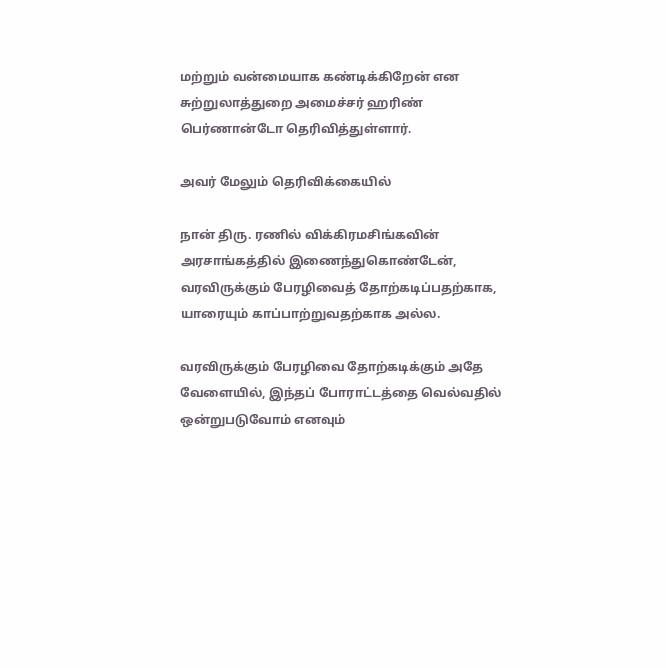மற்றும் வன்மையாக கண்டிக்கிறேன் என சுற்றுலாத்துறை அமைச்சர் ஹரிண் பெர்ணான்டோ தெரிவித்துள்ளார்.

அவர் மேலும் தெரிவிக்கையில்

நான் திரு. ரணில் விக்கிரமசிங்கவின் அரசாங்கத்தில் இணைந்துகொண்டேன், வரவிருக்கும் பேரழிவைத் தோற்கடிப்பதற்காக, யாரையும் காப்பாற்றுவதற்காக அல்ல.

வரவிருக்கும் பேரழிவை தோற்கடிக்கும் அதே வேளையில், இந்தப் போராட்டத்தை வெல்வதில் ஒன்றுபடுவோம் எனவும்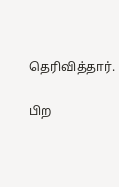தெரிவித்தார்.

பிற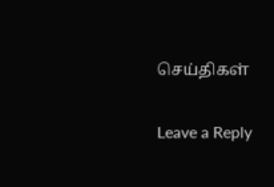செய்திகள்

Leave a Reply